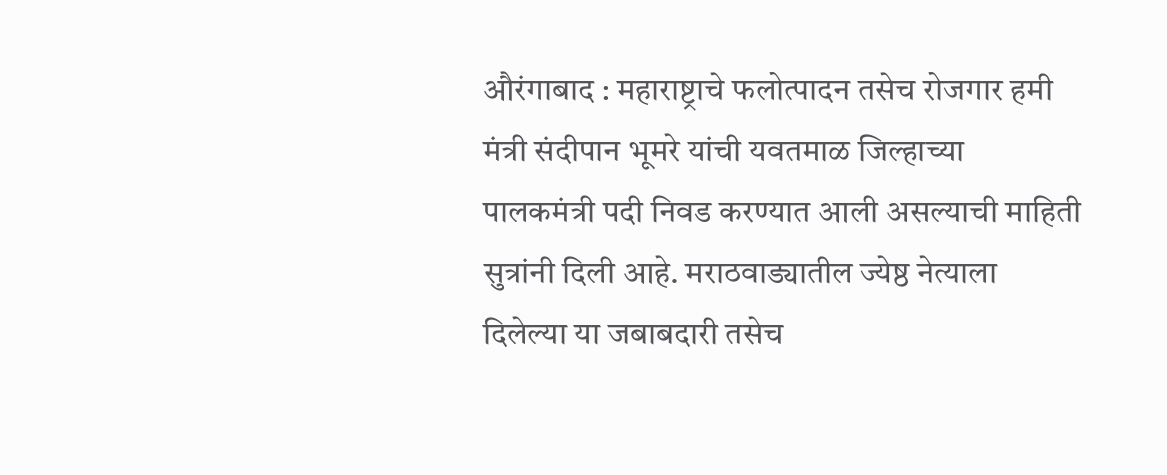औरंगाबाद : महाराष्ट्राचे फलोत्पादन तसेच रोजगार हमी मंत्री संदीपान भूमरे यांची यवतमाळ जिल्हाच्या पालकमंत्री पदी निवड करण्यात आली असल्याची माहिती सुत्रांनी दिली आहे. मराठवाड्यातील ज्येष्ठ नेत्याला दिलेल्या या जबाबदारी तसेच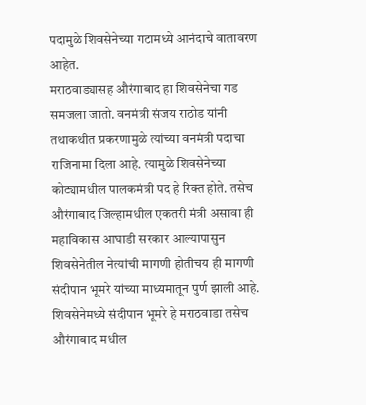पदामुळे शिवसेनेच्या गटामध्ये आनंदाचे वातावरण आहेत.
मराठवाड्यासह औरंगाबाद हा शिवसेनेचा गड समजला जातो. वनमंत्री संजय राठोड यांनी तथाकथीत प्रकरणामुळे त्यांच्या वनमंत्री पदाचा राजिनामा दिला आहे. त्यामुळे शिवसेनेच्या कोट्यामधील पालकमंत्री पद हे रिक्त होते. तसेच औरंगाबाद जिल्हामधील एकतरी मंत्री असावा ही महाविकास आघाडी सरकार आल्यापासुन शिवसेनेतील नेत्यांची मागणी होतीचय ही मागणी संदीपान भूमरे यांच्या माध्यमातून पुर्ण झाली आहे. शिवसेनेमध्ये संदीपान भूमरे हे मराठवाडा तसेच औरंगाबाद मधील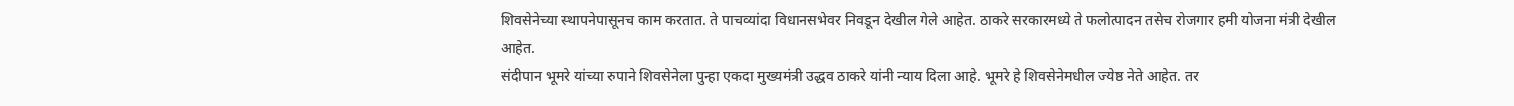शिवसेनेच्या स्थापनेपासूनच काम करतात. ते पाचव्यांदा विधानसभेवर निवडून देखील गेले आहेत. ठाकरे सरकारमध्ये ते फलोत्पादन तसेच रोजगार हमी योजना मंत्री देखील आहेत.
संदीपान भूमरे यांच्या रुपाने शिवसेनेला पुन्हा एकदा मुख्यमंत्री उद्धव ठाकरे यांनी न्याय दिला आहे. भूमरे हे शिवसेनेमधील ज्येष्ठ नेते आहेत. तर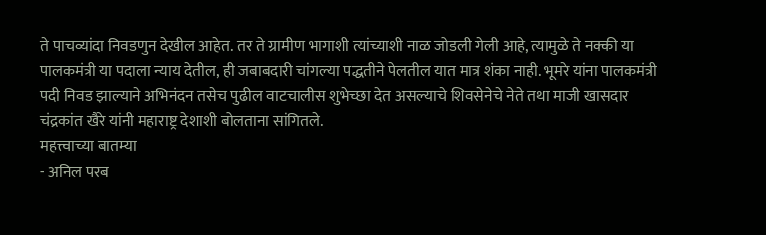ते पाचव्यांदा निवडणुन देखील आहेत. तर ते ग्रामीण भागाशी त्यांच्याशी नाळ जोडली गेली आहे, त्यामुळे ते नक्की या पालकमंत्री या पदाला न्याय देतील, ही जबाबदारी चांगल्या पद्धतीने पेलतील यात मात्र शंका नाही. भूमरे यांना पालकमंत्री पदी निवड झाल्याने अभिनंदन तसेच पुढील वाटचालीस शुभेच्छा देत असल्याचे शिवसेनेचे नेते तथा माजी खासदार चंद्रकांत खैरे यांनी महाराष्ट्र देशाशी बोलताना सांगितले.
महत्त्वाच्या बातम्या
- अनिल परब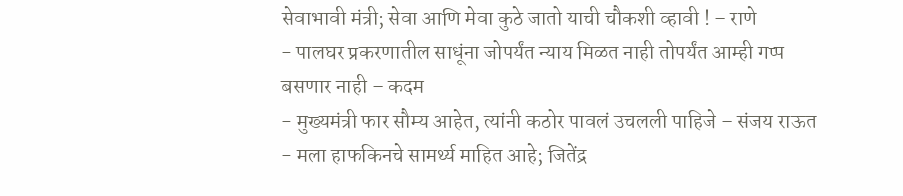सेवाभावी मंत्री; सेवा आणि मेवा कुठे जातो याची चौकशी व्हावी ! – राणे
- पालघर प्रकरणातील साधूंना जोपर्यंत न्याय मिळत नाही तोपर्यंत आम्ही गप्प बसणार नाही – कदम
- मुख्यमंत्री फार सौम्य आहेत, त्यांनी कठोर पावलं उचलली पाहिजे – संजय राऊत
- मला हाफकिनचे सामर्थ्य माहित आहे; जितेंद्र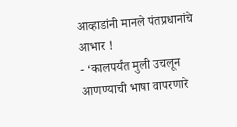आव्हाडांनी मानले पंतप्रधानांचे आभार !
- ‘कालपर्यंत मुली उचलून आणण्याची भाषा वापरणारे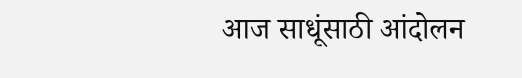आज साधूंसाठी आंदोलन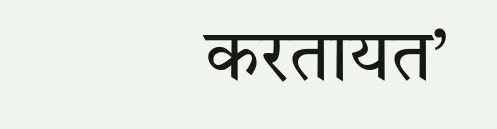करतायत’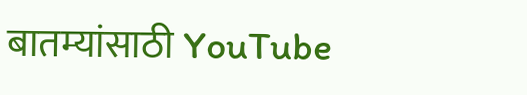बातम्यांसाठी YouTube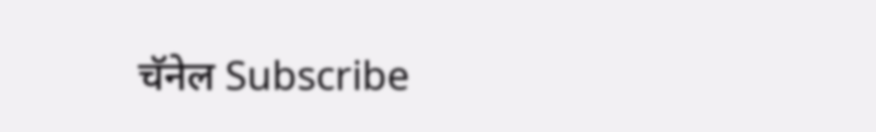चॅनेल Subscribe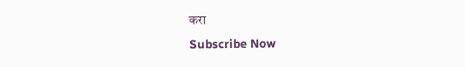करा
Subscribe Now